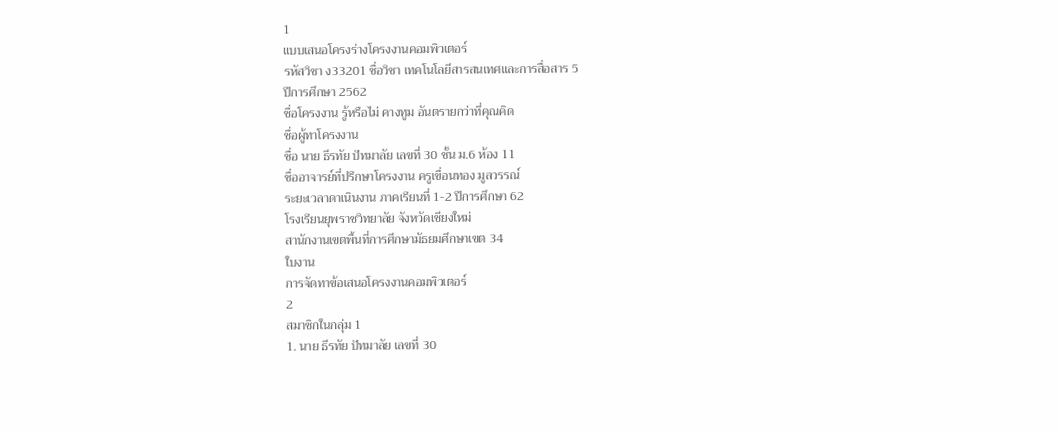1
แบบเสนอโครงร่างโครงงานคอมพิวเตอร์
รหัสวิชา ง33201 ชื่อวิชา เทคโนโลยีสารสนเทศและการสื่อสาร 5
ปีการศึกษา 2562
ชื่อโครงงาน รู้หรือไม่ คางทูม อันตรายกว่าที่คุณคิด
ชื่อผู้ทาโครงงาน
ชื่อ นาย ธีรทัย ปัทมาลัย เลขที่ 30 ชั้น ม.6 ห้อง 11
ชื่ออาจารย์ที่ปรึกษาโครงงาน ครูเขื่อนทอง มูลวรรณ์
ระยะเวลาดาเนินงาน ภาคเรียนที่ 1-2 ปีการศึกษา 62
โรงเรียนยุพราชวิทยาลัย จังหวัดเชียงใหม่
สานักงานเขตพื้นที่การศึกษามัธยมศึกษาเขต 34
ใบงาน
การจัดทาข้อเสนอโครงงานคอมพิวเตอร์
2
สมาชิกในกลุ่ม 1
1. นาย ธีรทัย ปัทมาลัย เลขที่ 30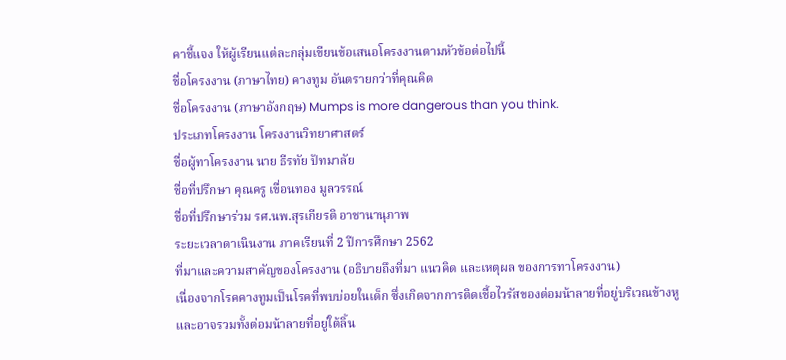คาชี้แจง ให้ผู้เรียนแต่ละกลุ่มเขียนข้อเสนอโครงงานตามหัวข้อต่อไปนี้
ชื่อโครงงาน (ภาษาไทย) คางทูม อันตรายกว่าที่คุณคิด
ชื่อโครงงาน (ภาษาอังกฤษ) Mumps is more dangerous than you think.
ประเภทโครงงาน โครงงานวิทยาศาสตร์
ชื่อผู้ทาโครงงาน นาย ธีรทัย ปัทมาลัย
ชื่อที่ปรึกษา คุณครู เขื่อนทอง มูลวรรณ์
ชื่อที่ปรึกษาร่วม รศ.นพ.สุรเกียรติ อาชานานุภาพ
ระยะเวลาดาเนินงาน ภาคเรียนที่ 2 ปีการศึกษา 2562
ที่มาและความสาคัญของโครงงาน (อธิบายถึงที่มา แนวคิด และเหตุผล ของการทาโครงงาน)
เนื่องจากโรคคางทูมเป็นโรคที่พบบ่อยในเด็ก ซึ่งเกิดจากการติดเชื้อไวรัสของต่อมน้าลายที่อยู่บริเวณข้างหู
และอาจรวมทั้งต่อมน้าลายที่อยู่ใต้ลิ้น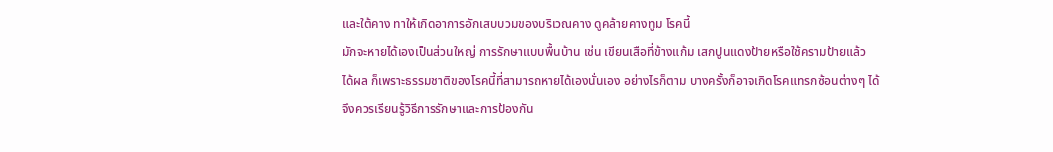และใต้คาง ทาให้เกิดอาการอักเสบบวมของบริเวณคาง ดูคล้ายคางทูม โรคนี้
มักจะหายได้เองเป็นส่วนใหญ่ การรักษาแบบพื้นบ้าน เช่น เขียนเสือที่ข้างแก้ม เสกปูนแดงป้ายหรือใช้ครามป้ายแล้ว
ได้ผล ก็เพราะธรรมชาติของโรคนี้ที่สามารถหายได้เองนั่นเอง อย่างไรก็ตาม บางครั้งก็อาจเกิดโรคแทรกซ้อนต่างๆ ได้
จึงควรเรียนรู้วิธีการรักษาและการป้องกัน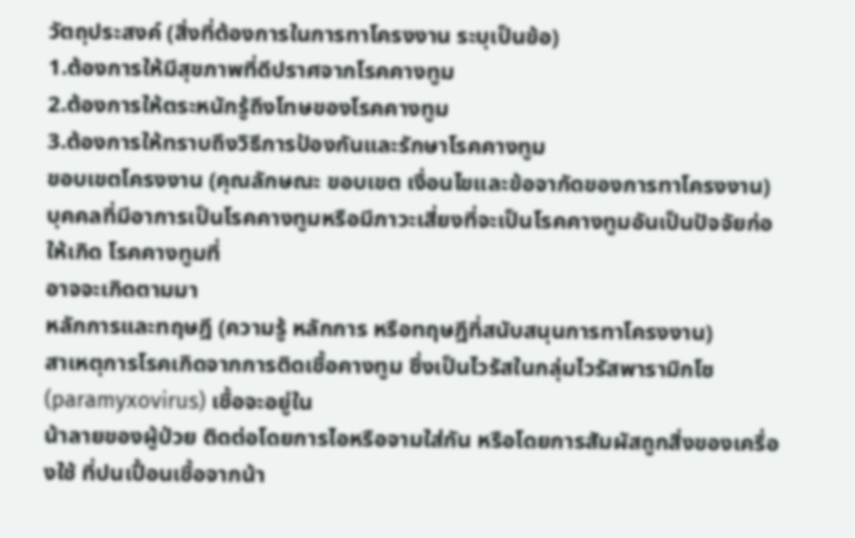วัตถุประสงค์ (สิ่งที่ต้องการในการทาโครงงาน ระบุเป็นข้อ)
1.ต้องการให้มีสุขภาพที่ดีปราศจากโรคคางทูม
2.ต้องการให้ตระหนักรู้ถึงโทษของโรคคางทูม
3.ต้องการให้ทราบถึงวิธีการป้องกันและรักษาโรคคางทูม
ขอบเขตโครงงาน (คุณลักษณะ ขอบเขต เงื่อนไขและข้อจากัดของการทาโครงงาน)
บุคคลที่มีอาการเป็นโรคคางทูมหรือมีภาวะเสี่ยงที่จะเป็นโรคคางทูมอันเป็นปัจจัยก่อให้เกิด โรคคางทูมที่
อาจจะเกิดตามมา
หลักการและทฤษฎี (ความรู้ หลักการ หรือทฤษฎีที่สนับสนุนการทาโครงงาน)
สาเหตุการโรคเกิดจากการติดเชื้อคางทูม ซึ่งเป็นไวรัสในกลุ่มไวรัสพารามิกโซ (paramyxovirus) เชื้อจะอยู่ใน
น้าลายของผู้ป่วย ติดต่อโดยการไอหรือจามใส่กัน หรือโดยการสัมผัสถูกสิ่งของเครื่องใช้ ที่ปนเปื้อนเชื้อจากน้า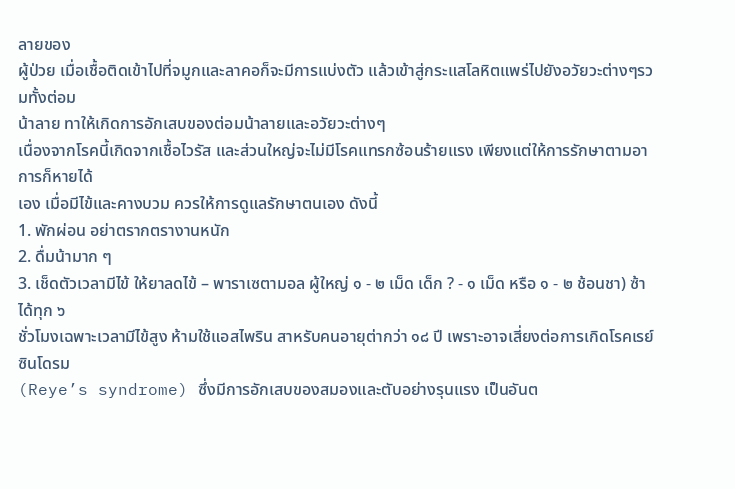ลายของ
ผู้ป่วย เมื่อเชื้อติดเข้าไปที่จมูกและลาคอก็จะมีการแบ่งตัว แล้วเข้าสู่กระแสโลหิตแพร่ไปยังอวัยวะต่างๆรวมทั้งต่อม
น้าลาย ทาให้เกิดการอักเสบของต่อมน้าลายและอวัยวะต่างๆ
เนื่องจากโรคนี้เกิดจากเชื้อไวรัส และส่วนใหญ่จะไม่มีโรคแทรกซ้อนร้ายแรง เพียงแต่ให้การรักษาตามอาการก็หายได้
เอง เมื่อมีไข้และคางบวม ควรให้การดูแลรักษาตนเอง ดังนี้
1. พักผ่อน อย่าตรากตรางานหนัก
2. ดื่มน้ามาก ๆ
3. เช็ดตัวเวลามีไข้ ให้ยาลดไข้ – พาราเซตามอล ผู้ใหญ่ ๑ - ๒ เม็ด เด็ก ? - ๑ เม็ด หรือ ๑ - ๒ ช้อนชา) ซ้าได้ทุก ๖
ชั่วโมงเฉพาะเวลามีไข้สูง ห้ามใช้แอสไพริน สาหรับคนอายุต่ากว่า ๑๘ ปี เพราะอาจเสี่ยงต่อการเกิดโรคเรย์ซินโดรม
(Reye’s syndrome) ซึ่งมีการอักเสบของสมองและตับอย่างรุนแรง เป็นอันต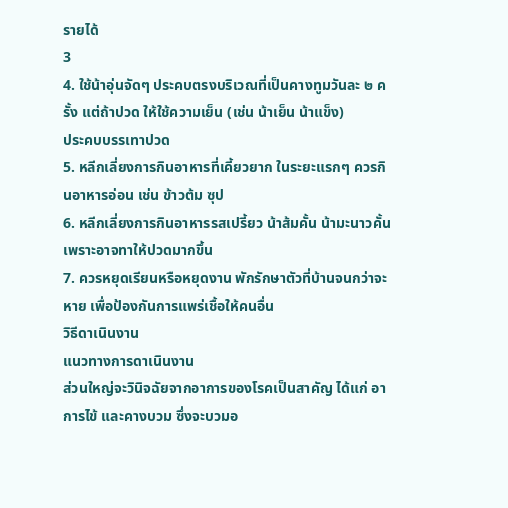รายได้
3
4. ใช้น้าอุ่นจัดๆ ประคบตรงบริเวณที่เป็นคางทูมวันละ ๒ ครั้ง แต่ถ้าปวด ให้ใช้ความเย็น (เช่น น้าเย็น น้าแข็ง)
ประคบบรรเทาปวด
5. หลีกเลี่ยงการกินอาหารที่เคี้ยวยาก ในระยะแรกๆ ควรกินอาหารอ่อน เช่น ข้าวต้ม ซุป
6. หลีกเลี่ยงการกินอาหารรสเปรี้ยว น้าส้มคั้น น้ามะนาวคั้น เพราะอาจทาให้ปวดมากขึ้น
7. ควรหยุดเรียนหรือหยุดงาน พักรักษาตัวที่บ้านจนกว่าจะหาย เพื่อป้องกันการแพร่เชื้อให้คนอื่น
วิธีดาเนินงาน
แนวทางการดาเนินงาน
ส่วนใหญ่จะวินิจฉัยจากอาการของโรคเป็นสาคัญ ได้แก่ อาการไข้ และคางบวม ซึ่งจะบวมอ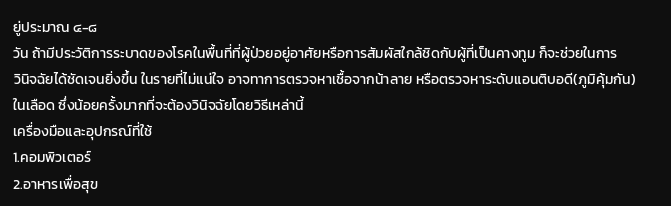ยู่ประมาณ ๔-๘
วัน ถ้ามีประวัติการระบาดของโรคในพื้นที่ที่ผู้ป่วยอยู่อาศัยหรือการสัมผัสใกล้ชิดกับผู้ที่เป็นคางทูม ก็จะช่วยในการ
วินิจฉัยได้ชัดเจนยิ่งขึ้น ในรายที่ไม่แน่ใจ อาจทาการตรวจหาเชื้อจากน้าลาย หรือตรวจหาระดับแอนติบอดี(ภูมิคุ้มกัน)
ในเลือด ซึ่งน้อยครั้งมากที่จะต้องวินิจฉัยโดยวิธีเหล่านี้
เครื่องมือและอุปกรณ์ที่ใช้
1.คอมพิวเตอร์
2.อาหารเพื่อสุข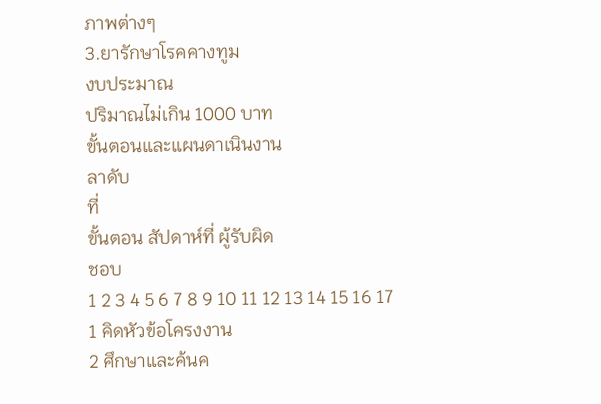ภาพต่างๆ
3.ยารักษาโรคคางทูม
งบประมาณ
ปริมาณไม่เกิน 1000 บาท
ขั้นตอนและแผนดาเนินงาน
ลาดับ
ที่
ขั้นตอน สัปดาห์ที่ ผู้รับผิด
ชอบ
1 2 3 4 5 6 7 8 9 10 11 12 13 14 15 16 17
1 คิดหัวข้อโครงงาน
2 ศึกษาและค้นค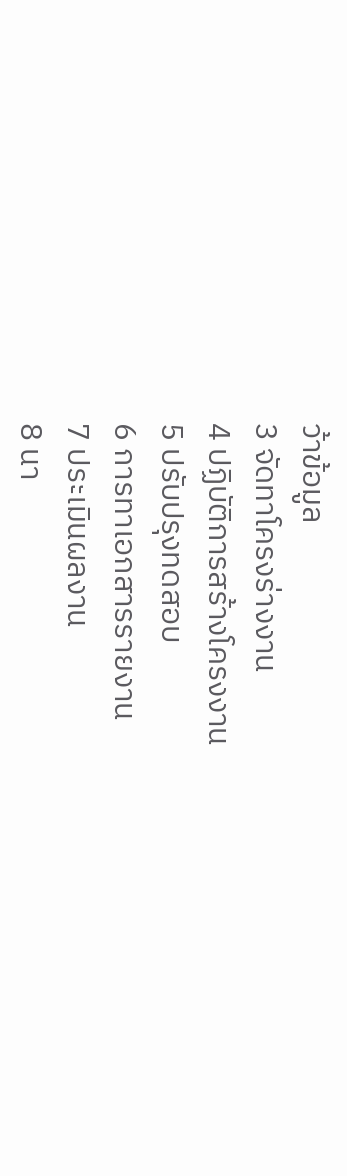ว้าข้อมูล
3 จัดทาโครงร่างงาน
4 ปฏิบัติการสร้างโครงงาน
5 ปรับปรุงทดสอบ
6 การทาเอกสารรายงาน
7 ประเมินผลงาน
8 นา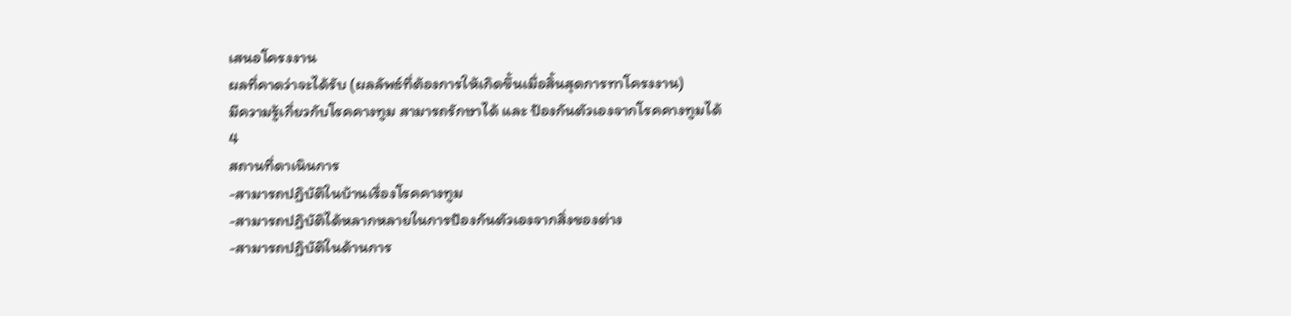เสนอโครงงาน
ผลที่คาดว่าจะได้รับ (ผลลัพธ์ที่ต้องการให้เกิดขึ้นเมื่อสิ้นสุดการทาโครงงาน)
มีความรู้เกี่ยวกับโรคคางทูม สามารถรักษาได้ และ ป้องกันตัวเองจากโรคคางทูมได้
4
สถานที่ดาเนินการ
-สามารถปฏิบัติในบ้านเรื่องโรคคางทูม
-สามารถปฏิบัติได้หลากหลายในการป้องกันตัวเองจากสิ่งของต่าง
-สามารถปฏิบัติในด้านการ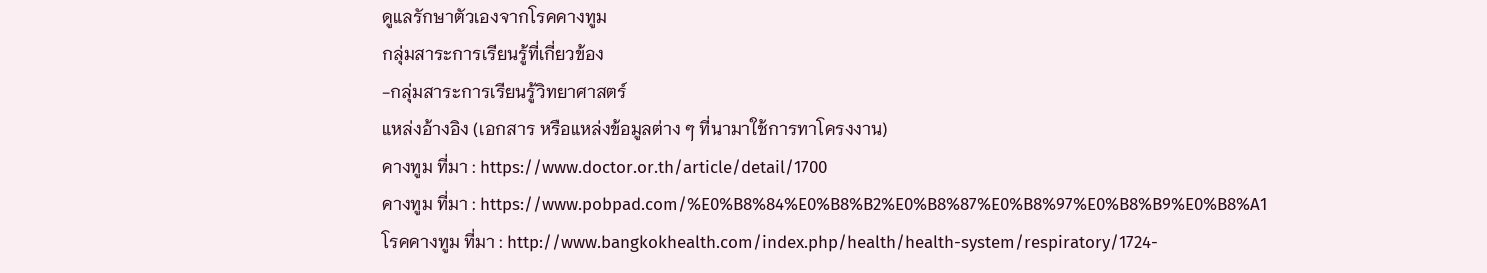ดูแลรักษาตัวเองจากโรคคางทูม
กลุ่มสาระการเรียนรู้ที่เกี่ยวข้อง
-กลุ่มสาระการเรียนรู้วิทยาศาสตร์
แหล่งอ้างอิง (เอกสาร หรือแหล่งข้อมูลต่าง ๆ ที่นามาใช้การทาโครงงาน)
คางทูม ที่มา : https://www.doctor.or.th/article/detail/1700
คางทูม ที่มา : https://www.pobpad.com/%E0%B8%84%E0%B8%B2%E0%B8%87%E0%B8%97%E0%B8%B9%E0%B8%A1
โรคคางทูม ที่มา : http://www.bangkokhealth.com/index.php/health/health-system/respiratory/1724-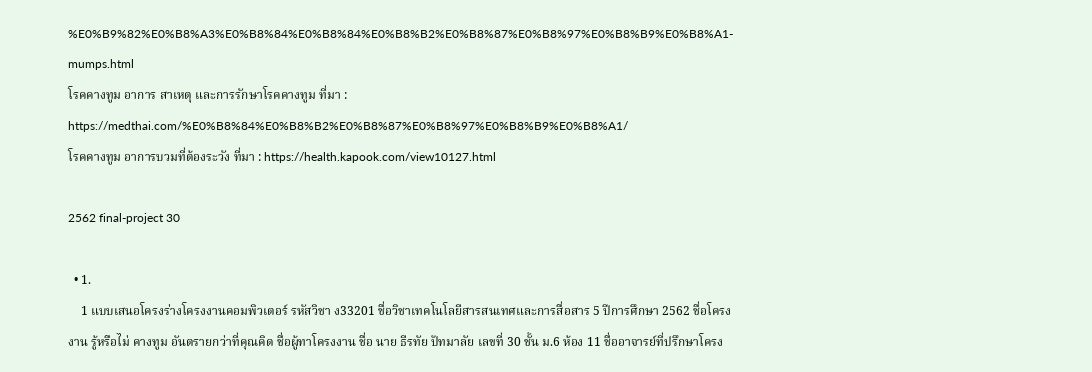%E0%B9%82%E0%B8%A3%E0%B8%84%E0%B8%84%E0%B8%B2%E0%B8%87%E0%B8%97%E0%B8%B9%E0%B8%A1-mumps.html
โรคคางทูม อาการ สาเหตุ และการรักษาโรคคางทูม ที่มา :
https://medthai.com/%E0%B8%84%E0%B8%B2%E0%B8%87%E0%B8%97%E0%B8%B9%E0%B8%A1/
โรคคางทูม อาการบวมที่ต้องระวัง ที่มา : https://health.kapook.com/view10127.html

2562 final-project 30

  • 1.
    1 แบบเสนอโครงร่างโครงงานคอมพิวเตอร์ รหัสวิชา ง33201 ชื่อวิชาเทคโนโลยีสารสนเทศและการสื่อสาร 5 ปีการศึกษา 2562 ชื่อโครงงาน รู้หรือไม่ คางทูม อันตรายกว่าที่คุณคิด ชื่อผู้ทาโครงงาน ชื่อ นาย ธีรทัย ปัทมาลัย เลขที่ 30 ชั้น ม.6 ห้อง 11 ชื่ออาจารย์ที่ปรึกษาโครง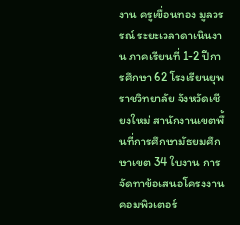งาน ครูเขื่อนทอง มูลวรรณ์ ระยะเวลาดาเนินงาน ภาคเรียนที่ 1-2 ปีการศึกษา 62 โรงเรียนยุพราชวิทยาลัย จังหวัดเชียงใหม่ สานักงานเขตพื้นที่การศึกษามัธยมศึกษาเขต 34 ใบงาน การจัดทาข้อเสนอโครงงานคอมพิวเตอร์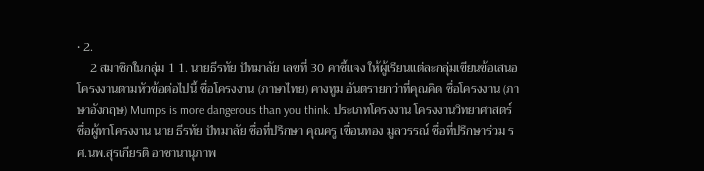• 2.
    2 สมาชิกในกลุ่ม 1 1. นายธีรทัย ปัทมาลัย เลขที่ 30 คาชี้แจง ให้ผู้เรียนแต่ละกลุ่มเขียนข้อเสนอโครงงานตามหัวข้อต่อไปนี้ ชื่อโครงงาน (ภาษาไทย) คางทูม อันตรายกว่าที่คุณคิด ชื่อโครงงาน (ภาษาอังกฤษ) Mumps is more dangerous than you think. ประเภทโครงงาน โครงงานวิทยาศาสตร์ ชื่อผู้ทาโครงงาน นาย ธีรทัย ปัทมาลัย ชื่อที่ปรึกษา คุณครู เขื่อนทอง มูลวรรณ์ ชื่อที่ปรึกษาร่วม รศ.นพ.สุรเกียรติ อาชานานุภาพ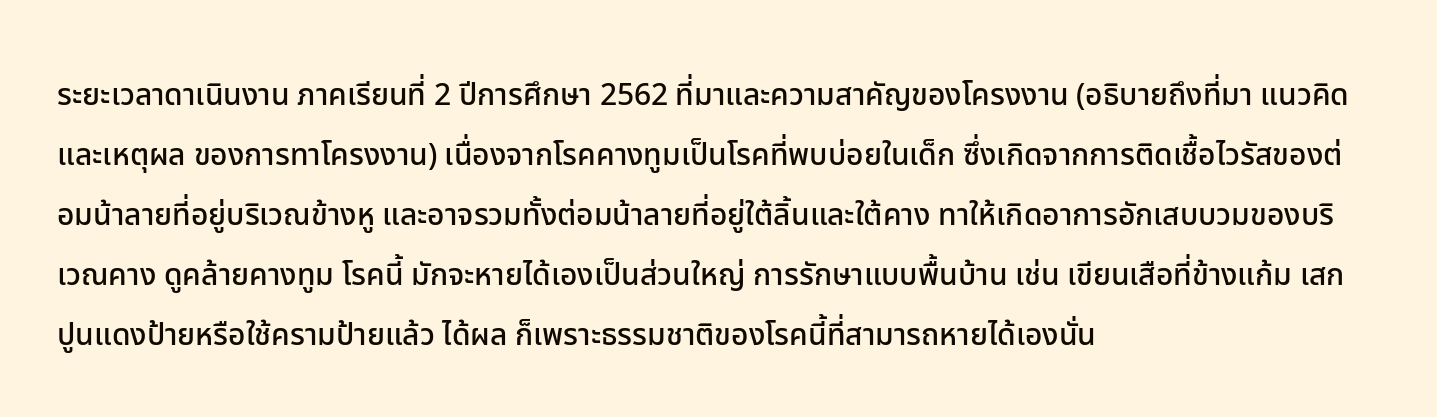ระยะเวลาดาเนินงาน ภาคเรียนที่ 2 ปีการศึกษา 2562 ที่มาและความสาคัญของโครงงาน (อธิบายถึงที่มา แนวคิด และเหตุผล ของการทาโครงงาน) เนื่องจากโรคคางทูมเป็นโรคที่พบบ่อยในเด็ก ซึ่งเกิดจากการติดเชื้อไวรัสของต่อมน้าลายที่อยู่บริเวณข้างหู และอาจรวมทั้งต่อมน้าลายที่อยู่ใต้ลิ้นและใต้คาง ทาให้เกิดอาการอักเสบบวมของบริเวณคาง ดูคล้ายคางทูม โรคนี้ มักจะหายได้เองเป็นส่วนใหญ่ การรักษาแบบพื้นบ้าน เช่น เขียนเสือที่ข้างแก้ม เสกปูนแดงป้ายหรือใช้ครามป้ายแล้ว ได้ผล ก็เพราะธรรมชาติของโรคนี้ที่สามารถหายได้เองนั่น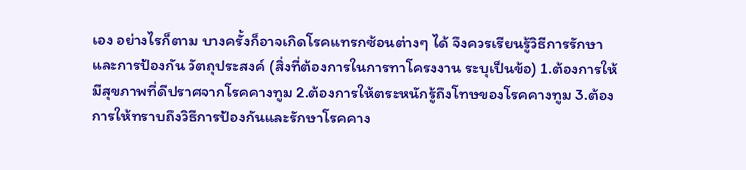เอง อย่างไรก็ตาม บางครั้งก็อาจเกิดโรคแทรกซ้อนต่างๆ ได้ จึงควรเรียนรู้วิธีการรักษาและการป้องกัน วัตถุประสงค์ (สิ่งที่ต้องการในการทาโครงงาน ระบุเป็นข้อ) 1.ต้องการให้มีสุขภาพที่ดีปราศจากโรคคางทูม 2.ต้องการให้ตระหนักรู้ถึงโทษของโรคคางทูม 3.ต้องการให้ทราบถึงวิธีการป้องกันและรักษาโรคคาง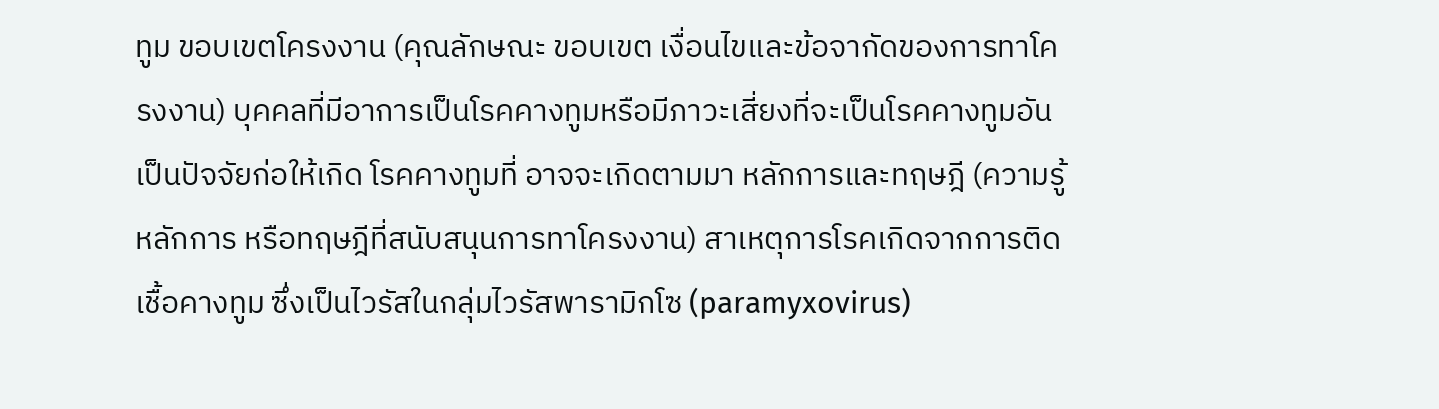ทูม ขอบเขตโครงงาน (คุณลักษณะ ขอบเขต เงื่อนไขและข้อจากัดของการทาโครงงาน) บุคคลที่มีอาการเป็นโรคคางทูมหรือมีภาวะเสี่ยงที่จะเป็นโรคคางทูมอันเป็นปัจจัยก่อให้เกิด โรคคางทูมที่ อาจจะเกิดตามมา หลักการและทฤษฎี (ความรู้ หลักการ หรือทฤษฎีที่สนับสนุนการทาโครงงาน) สาเหตุการโรคเกิดจากการติดเชื้อคางทูม ซึ่งเป็นไวรัสในกลุ่มไวรัสพารามิกโซ (paramyxovirus)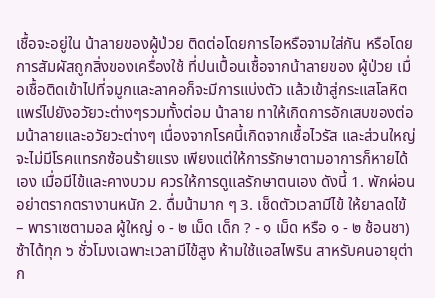เชื้อจะอยู่ใน น้าลายของผู้ป่วย ติดต่อโดยการไอหรือจามใส่กัน หรือโดยการสัมผัสถูกสิ่งของเครื่องใช้ ที่ปนเปื้อนเชื้อจากน้าลายของ ผู้ป่วย เมื่อเชื้อติดเข้าไปที่จมูกและลาคอก็จะมีการแบ่งตัว แล้วเข้าสู่กระแสโลหิตแพร่ไปยังอวัยวะต่างๆรวมทั้งต่อม น้าลาย ทาให้เกิดการอักเสบของต่อมน้าลายและอวัยวะต่างๆ เนื่องจากโรคนี้เกิดจากเชื้อไวรัส และส่วนใหญ่จะไม่มีโรคแทรกซ้อนร้ายแรง เพียงแต่ให้การรักษาตามอาการก็หายได้ เอง เมื่อมีไข้และคางบวม ควรให้การดูแลรักษาตนเอง ดังนี้ 1. พักผ่อน อย่าตรากตรางานหนัก 2. ดื่มน้ามาก ๆ 3. เช็ดตัวเวลามีไข้ ให้ยาลดไข้ – พาราเซตามอล ผู้ใหญ่ ๑ - ๒ เม็ด เด็ก ? - ๑ เม็ด หรือ ๑ - ๒ ช้อนชา) ซ้าได้ทุก ๖ ชั่วโมงเฉพาะเวลามีไข้สูง ห้ามใช้แอสไพริน สาหรับคนอายุต่าก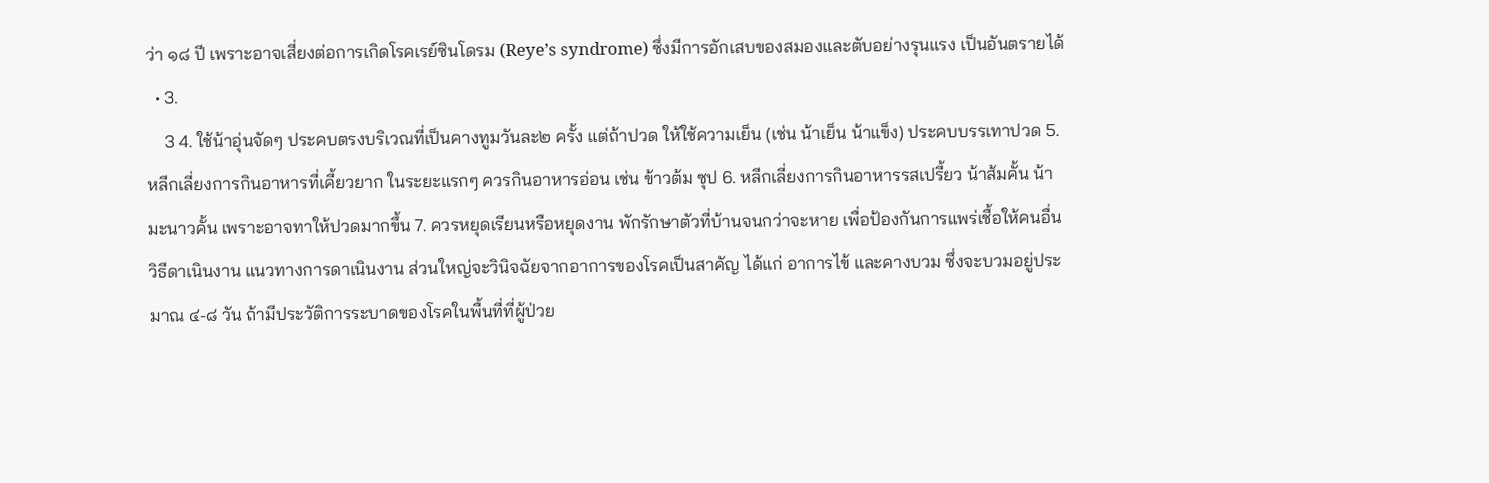ว่า ๑๘ ปี เพราะอาจเสี่ยงต่อการเกิดโรคเรย์ซินโดรม (Reye’s syndrome) ซึ่งมีการอักเสบของสมองและตับอย่างรุนแรง เป็นอันตรายได้
  • 3.
    3 4. ใช้น้าอุ่นจัดๆ ประคบตรงบริเวณที่เป็นคางทูมวันละ๒ ครั้ง แต่ถ้าปวด ให้ใช้ความเย็น (เช่น น้าเย็น น้าแข็ง) ประคบบรรเทาปวด 5. หลีกเลี่ยงการกินอาหารที่เคี้ยวยาก ในระยะแรกๆ ควรกินอาหารอ่อน เช่น ข้าวต้ม ซุป 6. หลีกเลี่ยงการกินอาหารรสเปรี้ยว น้าส้มคั้น น้ามะนาวคั้น เพราะอาจทาให้ปวดมากขึ้น 7. ควรหยุดเรียนหรือหยุดงาน พักรักษาตัวที่บ้านจนกว่าจะหาย เพื่อป้องกันการแพร่เชื้อให้คนอื่น วิธีดาเนินงาน แนวทางการดาเนินงาน ส่วนใหญ่จะวินิจฉัยจากอาการของโรคเป็นสาคัญ ได้แก่ อาการไข้ และคางบวม ซึ่งจะบวมอยู่ประมาณ ๔-๘ วัน ถ้ามีประวัติการระบาดของโรคในพื้นที่ที่ผู้ป่วย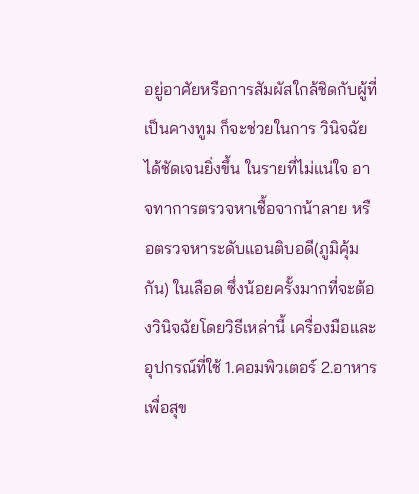อยู่อาศัยหรือการสัมผัสใกล้ชิดกับผู้ที่เป็นคางทูม ก็จะช่วยในการ วินิจฉัยได้ชัดเจนยิ่งขึ้น ในรายที่ไม่แน่ใจ อาจทาการตรวจหาเชื้อจากน้าลาย หรือตรวจหาระดับแอนติบอดี(ภูมิคุ้มกัน) ในเลือด ซึ่งน้อยครั้งมากที่จะต้องวินิจฉัยโดยวิธีเหล่านี้ เครื่องมือและอุปกรณ์ที่ใช้ 1.คอมพิวเตอร์ 2.อาหารเพื่อสุข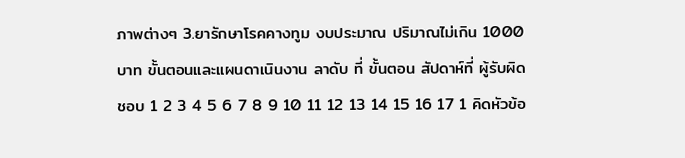ภาพต่างๆ 3.ยารักษาโรคคางทูม งบประมาณ ปริมาณไม่เกิน 1000 บาท ขั้นตอนและแผนดาเนินงาน ลาดับ ที่ ขั้นตอน สัปดาห์ที่ ผู้รับผิด ชอบ 1 2 3 4 5 6 7 8 9 10 11 12 13 14 15 16 17 1 คิดหัวข้อ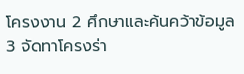โครงงาน 2 ศึกษาและค้นคว้าข้อมูล 3 จัดทาโครงร่า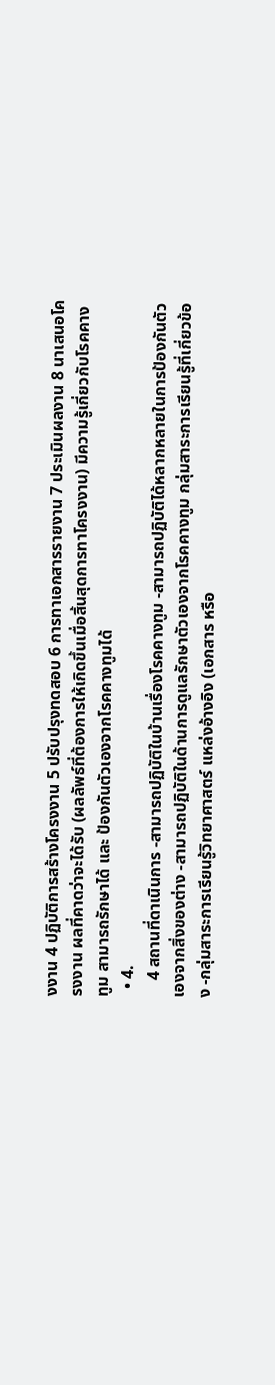งงาน 4 ปฏิบัติการสร้างโครงงาน 5 ปรับปรุงทดสอบ 6 การทาเอกสารรายงาน 7 ประเมินผลงาน 8 นาเสนอโครงงาน ผลที่คาดว่าจะได้รับ (ผลลัพธ์ที่ต้องการให้เกิดขึ้นเมื่อสิ้นสุดการทาโครงงาน) มีความรู้เกี่ยวกับโรคคางทูม สามารถรักษาได้ และ ป้องกันตัวเองจากโรคคางทูมได้
  • 4.
    4 สถานที่ดาเนินการ -สามารถปฏิบัติในบ้านเรื่องโรคคางทูม -สามารถปฏิบัติได้หลากหลายในการป้องกันตัวเองจากสิ่งของต่าง -สามารถปฏิบัติในด้านการดูแลรักษาตัวเองจากโรคคางทูม กลุ่มสาระการเรียนรู้ที่เกี่ยวข้อง -กลุ่มสาระการเรียนรู้วิทยาศาสตร์ แหล่งอ้างอิง (เอกสาร หรือ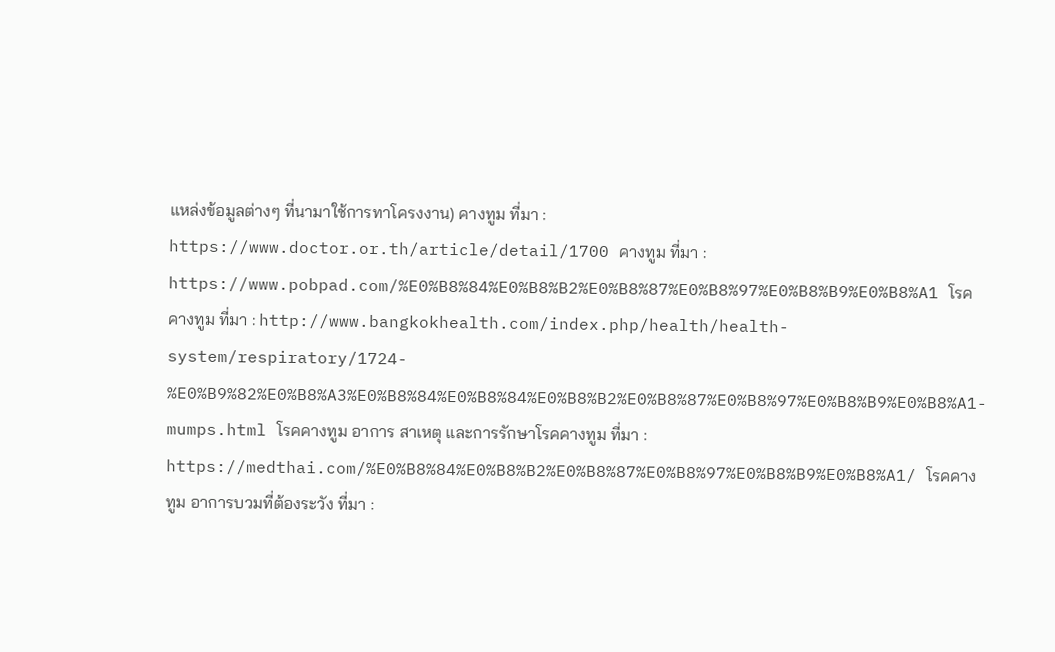แหล่งข้อมูลต่างๆ ที่นามาใช้การทาโครงงาน) คางทูม ที่มา : https://www.doctor.or.th/article/detail/1700 คางทูม ที่มา : https://www.pobpad.com/%E0%B8%84%E0%B8%B2%E0%B8%87%E0%B8%97%E0%B8%B9%E0%B8%A1 โรคคางทูม ที่มา : http://www.bangkokhealth.com/index.php/health/health-system/respiratory/1724- %E0%B9%82%E0%B8%A3%E0%B8%84%E0%B8%84%E0%B8%B2%E0%B8%87%E0%B8%97%E0%B8%B9%E0%B8%A1-mumps.html โรคคางทูม อาการ สาเหตุ และการรักษาโรคคางทูม ที่มา : https://medthai.com/%E0%B8%84%E0%B8%B2%E0%B8%87%E0%B8%97%E0%B8%B9%E0%B8%A1/ โรคคางทูม อาการบวมที่ต้องระวัง ที่มา :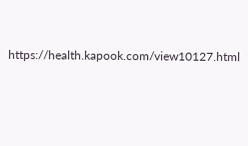https://health.kapook.com/view10127.html